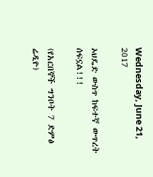Wednesday, June 21, 2017

ኦህዴድ ውስጥ ከፍተኛ ውጥረት ሰፍኗል!!!

(የአርበኞች ግንቦት 7 ድምፅ ሬዲዮ)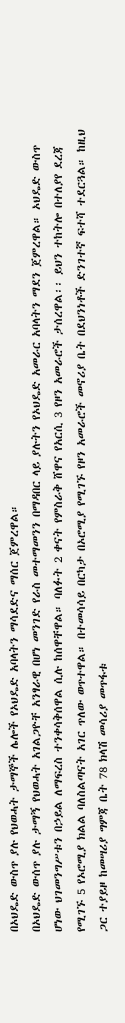በኦህዴድ ውስጥ ያሉ የህወሓት ታማኞች ሌሎች የኦህዴድ አባላትን ማሳደድና ማሰር ጀምረዋል።
በኦህዴድ ውሰጥ ያሉ ታማኝ የህወሓት አገልጋዮቸ አንፃራዊ በሆነ መንገድ የራስ መተማመንን በማዳበር ላይ ያሉትን የኦህዴድ አመራር አባላትን ማደን ጀምረዋል። ኦህዴድ ውስጥ ሆነው ህገመንግሥቱን በኃይል ለማፍረስ ተንቀሳቅሰዋል ሲሉ ከሰዋቸዋል። ባለፉት 2 ቀናት የምስራቅ ሸዋና የአርሲ 3 የዞን አመራሮች ታሰረዋል፡፡ ይህን ተከትሎ በተለያየ ደረጃ የሚገኙ 5 የኦሮሚያ ክልል ባለስልጣናት አገር ጥለው ወጥተዋል። በተመሳሳይ በርካታ በኦሮሚያ የሚገኙ የዞን አመራሮች መኖሪያ ቤት በደህንነቶች ድንገተኛ ፍተሻ ተደርጓል። ከዚህ ጋር ተያይዞ ከመሣሪያ ግምጃ ቤት 78 ክላሽ መሳሪያ መጥፋቱ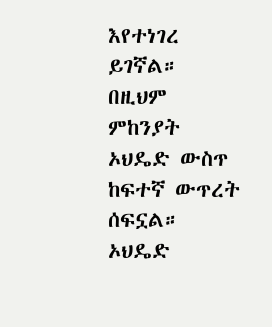እየተነገረ ይገኛል። በዚህም ምከንያት ኦህዴድ ውስጥ ከፍተኛ ውጥረት ሰፍኗል። ኦህዴድ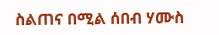ስልጠና በሚል ሰበብ ሃሙስ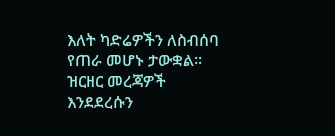እለት ካድሬዎችን ለስብሰባ የጠራ መሆኑ ታውቋል።
ዝርዘር መረጃዎች እንደደረሱን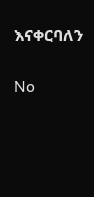እናቀርባለን

No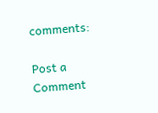comments:

Post a Comment